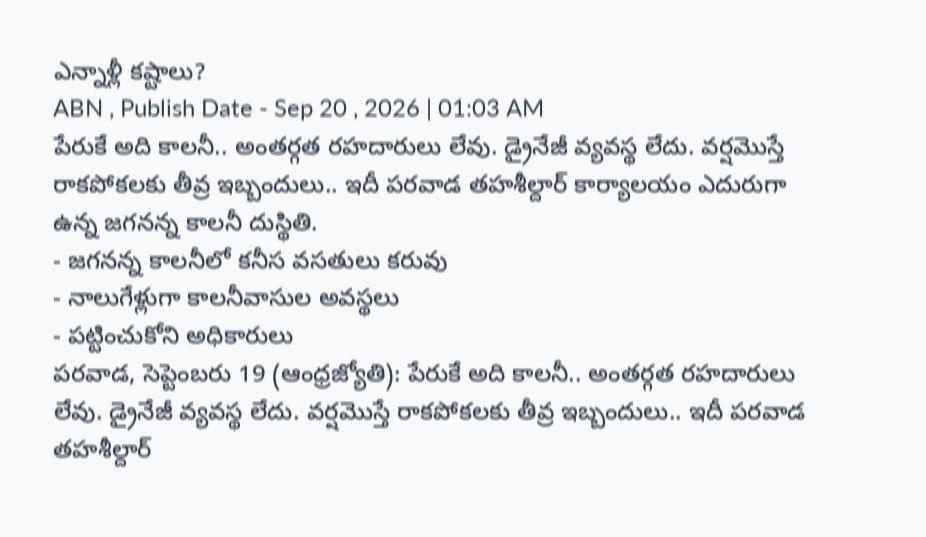ఎన్నాళ్లీ కష్టాలు?
ABN , Publish Date - Sep 20 , 2026 | 01:03 AM
పేరుకే అది కాలనీ.. అంతర్గత రహదారులు లేవు. డ్రైనేజీ వ్యవస్థ లేదు. వర్షమొస్తే రాకపోకలకు తీవ్ర ఇబ్బందులు.. ఇదీ పరవాడ తహశీల్దార్ కార్యాలయం ఎదురుగా ఉన్న జగనన్న కాలనీ దుస్థితి.
- జగనన్న కాలనీలో కనీస వసతులు కరువు
- నాలుగేళ్లుగా కాలనీవాసుల అవస్థలు
- పట్టించుకోని అధికారులు
పరవాడ, సెప్టెంబరు 19 (ఆంధ్రజ్యోతి): పేరుకే అది కాలనీ.. అంతర్గత రహదారులు లేవు. డ్రైనేజీ వ్యవస్థ లేదు. వర్షమొస్తే రాకపోకలకు తీవ్ర ఇబ్బందులు.. ఇదీ పరవాడ తహశీల్దార్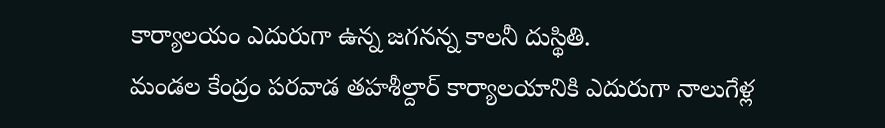కార్యాలయం ఎదురుగా ఉన్న జగనన్న కాలనీ దుస్థితి.
మండల కేంద్రం పరవాడ తహశీల్దార్ కార్యాలయానికి ఎదురుగా నాలుగేళ్ల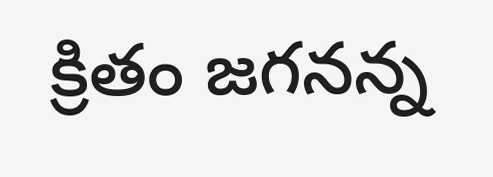క్రితం జగనన్న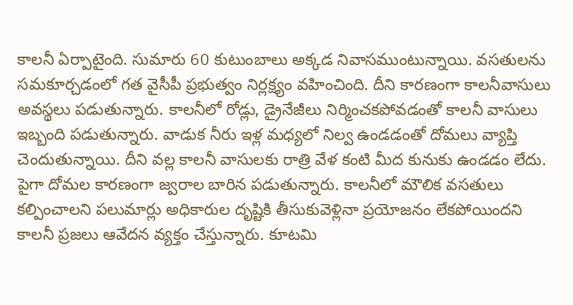కాలనీ ఏర్పాటైంది. సుమారు 60 కుటుంబాలు అక్కడ నివాసముంటున్నాయి. వసతులను సమకూర్చడంలో గత వైసీపీ ప్రభుత్వం నిర్లక్ష్యం వహించింది. దీని కారణంగా కాలనీవాసులు అవస్థలు పడుతున్నారు. కాలనీలో రోడ్లు, డ్రైనేజీలు నిర్మించకపోవడంతో కాలనీ వాసులు ఇబ్బంది పడుతున్నారు. వాడుక నీరు ఇళ్ల మధ్యలో నిల్వ ఉండడంతో దోమలు వ్యాప్తి చెందుతున్నాయి. దీని వల్ల కాలనీ వాసులకు రాత్రి వేళ కంటి మీద కునుకు ఉండడం లేదు. పైగా దోమల కారణంగా జ్వరాల బారిన పడుతున్నారు. కాలనీలో మౌలిక వసతులు కల్పించాలని పలుమార్లు అధికారుల దృష్టికి తీసుకువెళ్లినా ప్రయోజనం లేకపోయిందని కాలనీ ప్రజలు ఆవేదన వ్యక్తం చేస్తున్నారు. కూటమి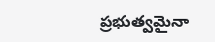ప్రభుత్వమైనా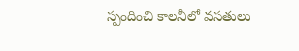స్పందించి కాలనీలో వసతులు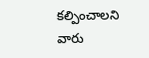కల్పించాలని వారు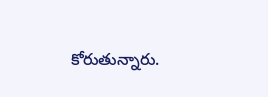కోరుతున్నారు.